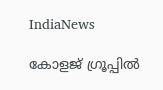IndiaNews

കോളജ് ഗ്രൂപ്പില്‍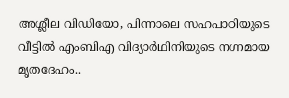അശ്ലീല വിഡിയോ, പിന്നാലെ സഹപാഠിയുടെ വീട്ടില്‍ എംബിഎ വിദ്യാര്‍ഥിനിയുടെ നഗ്നമായ മൃതദേഹം..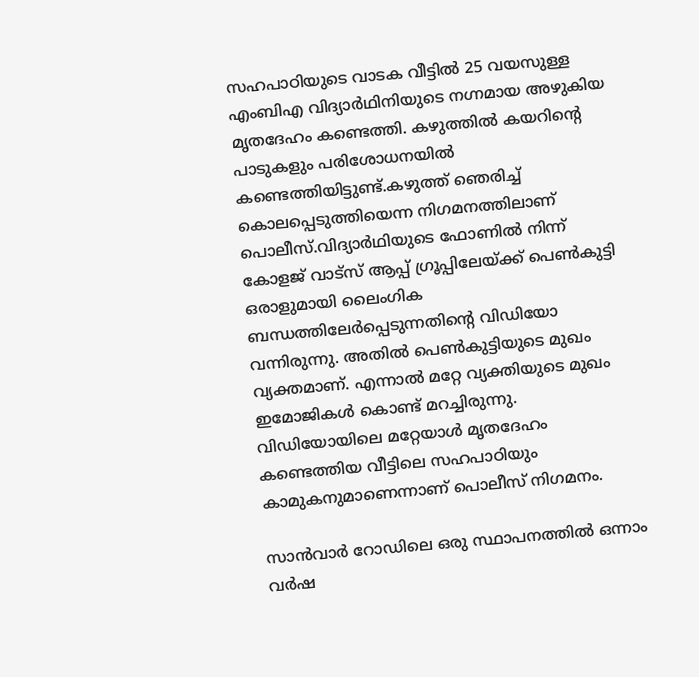സഹപാഠിയുടെ വാടക വീട്ടില്‍ 25 വയസുള്ള എംബിഎ വിദ്യാര്‍ഥിനിയുടെ നഗ്നമായ അഴുകിയ മൃതദേഹം കണ്ടെത്തി. കഴുത്തില്‍ കയറിന്റെ പാടുകളും പരിശോധനയിൽ കണ്ടെത്തിയിട്ടുണ്ട്.കഴുത്ത് ഞെരിച്ച് കൊലപ്പെടുത്തിയെന്ന നിഗമനത്തിലാണ് പൊലീസ്.വിദ്യാര്‍ഥിയുടെ ഫോണില്‍ നിന്ന് കോളജ് വാട്‌സ് ആപ്പ് ഗ്രൂപ്പിലേയ്ക്ക് പെണ്‍കുട്ടി ഒരാളുമായി ലൈംഗിക ബന്ധത്തിലേര്‍പ്പെടുന്നതിന്റെ വിഡിയോ വന്നിരുന്നു. അതില്‍ പെണ്‍കുട്ടിയുടെ മുഖം വ്യക്തമാണ്. എന്നാല്‍ മറ്റേ വ്യക്തിയുടെ മുഖം ഇമോജികള്‍ കൊണ്ട് മറച്ചിരുന്നു. വിഡിയോയിലെ മറ്റേയാള്‍ മൃതദേഹം കണ്ടെത്തിയ വീട്ടിലെ സഹപാഠിയും കാമുകനുമാണെന്നാണ് പൊലീസ് നിഗമനം.

സാന്‍വാര്‍ റോഡിലെ ഒരു സ്ഥാപനത്തില്‍ ഒന്നാം വര്‍ഷ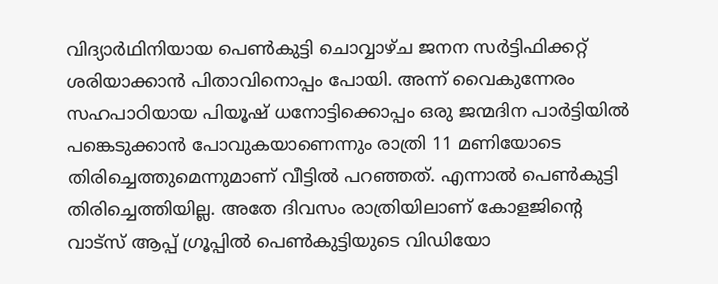വിദ്യാര്‍ഥിനിയായ പെണ്‍കുട്ടി ചൊവ്വാഴ്ച ജനന സര്‍ട്ടിഫിക്കറ്റ് ശരിയാക്കാന്‍ പിതാവിനൊപ്പം പോയി. അന്ന് വൈകുന്നേരം സഹപാഠിയായ പിയൂഷ് ധനോട്ടിക്കൊപ്പം ഒരു ജന്മദിന പാര്‍ട്ടിയില്‍ പങ്കെടുക്കാന്‍ പോവുകയാണെന്നും രാത്രി 11 മണിയോടെ തിരിച്ചെത്തുമെന്നുമാണ് വീട്ടില്‍ പറഞ്ഞത്. എന്നാല്‍ പെണ്‍കുട്ടി തിരിച്ചെത്തിയില്ല. അതേ ദിവസം രാത്രിയിലാണ് കോളജിന്റെ വാട്‌സ് ആപ്പ് ഗ്രൂപ്പില്‍ പെണ്‍കുട്ടിയുടെ വിഡിയോ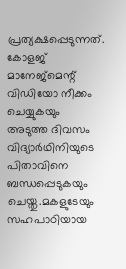പ്രത്യക്ഷപ്പെടുന്നത്. കോളജ് മാനേജ്‌മെന്റ് വിഡിയോ നീക്കം ചെയ്യുകയും അടുത്ത ദിവസം വിദ്യാര്‍ഥിനിയുടെ പിതാവിനെ ബന്ധപ്പെടുകയും ചെയ്തു.മകളുടേയും സഹപാഠിയായ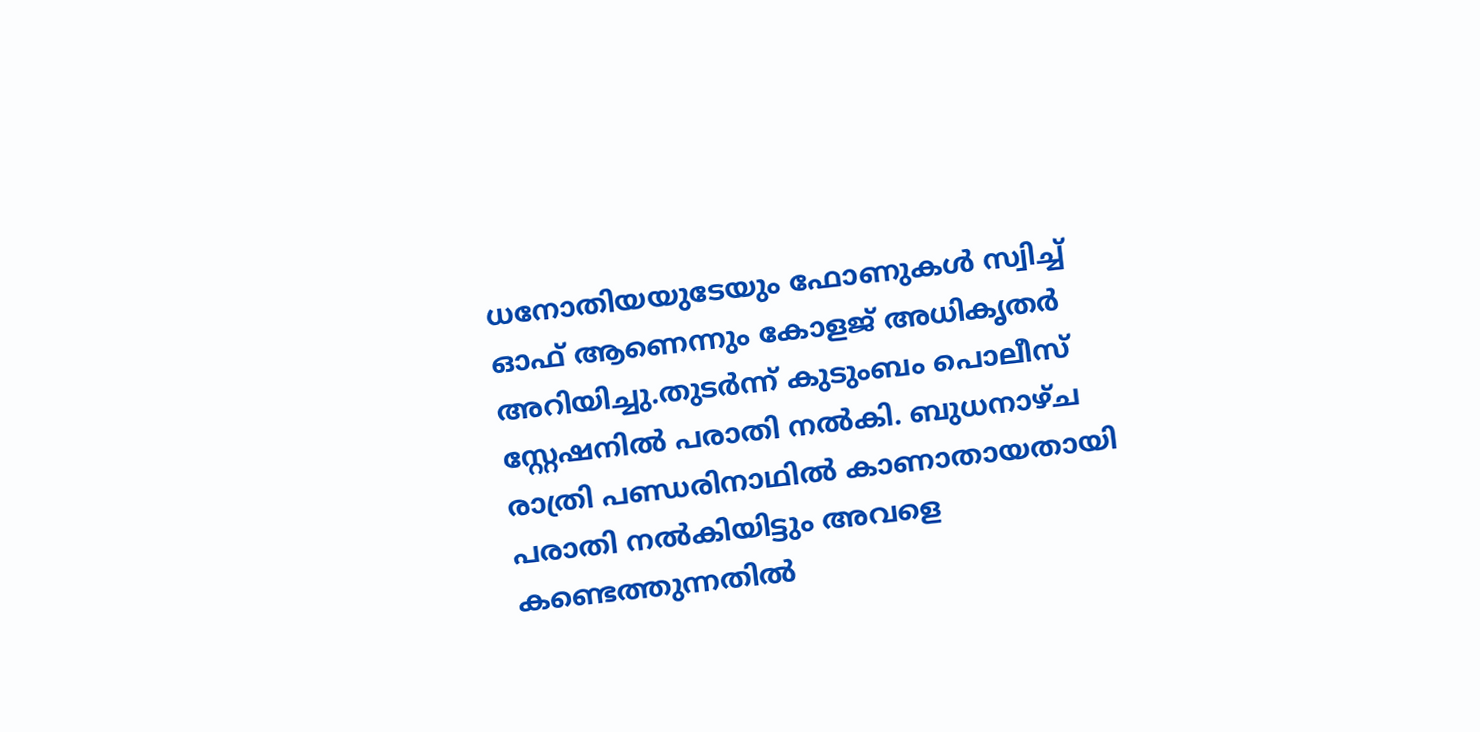ധനോതിയയുടേയും ഫോണുകള്‍ സ്വിച്ച് ഓഫ് ആണെന്നും കോളജ് അധികൃതര്‍ അറിയിച്ചു.തുടര്‍ന്ന് കുടുംബം പൊലീസ് സ്റ്റേഷനില്‍ പരാതി നല്‍കി. ബുധനാഴ്ച രാത്രി പണ്ഡരിനാഥില്‍ കാണാതായതായി പരാതി നല്‍കിയിട്ടും അവളെ കണ്ടെത്തുന്നതില്‍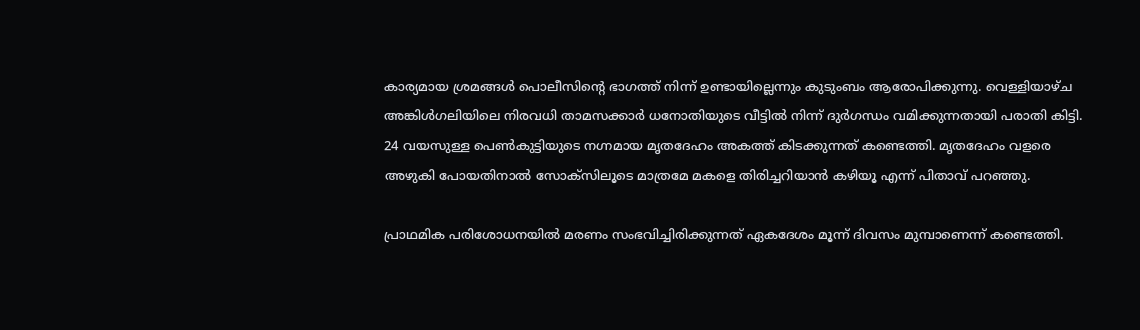കാര്യമായ ശ്രമങ്ങള്‍ പൊലീസിന്റെ ഭാഗത്ത് നിന്ന് ഉണ്ടായില്ലെന്നും കുടുംബം ആരോപിക്കുന്നു. വെള്ളിയാഴ്ച അങ്കിള്‍ഗലിയിലെ നിരവധി താമസക്കാര്‍ ധനോതിയുടെ വീട്ടില്‍ നിന്ന് ദുര്‍ഗന്ധം വമിക്കുന്നതായി പരാതി കിട്ടി. 24 വയസുള്ള പെണ്‍കുട്ടിയുടെ നഗ്നമായ മൃതദേഹം അകത്ത് കിടക്കുന്നത് കണ്ടെത്തി. മൃതദേഹം വളരെ അഴുകി പോയതിനാല്‍ സോക്‌സിലൂടെ മാത്രമേ മകളെ തിരിച്ചറിയാന്‍ കഴിയൂ എന്ന് പിതാവ് പറഞ്ഞു.

പ്രാഥമിക പരിശോധനയില്‍ മരണം സംഭവിച്ചിരിക്കുന്നത് ഏകദേശം മൂന്ന് ദിവസം മുമ്പാണെന്ന് കണ്ടെത്തി.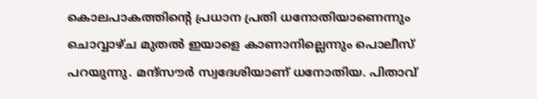കൊലപാകത്തിന്റെ പ്രധാന പ്രതി ധനോതിയാണെന്നും ചൊവ്വാഴ്ച മുതല്‍ ഇയാളെ കാണാനില്ലെന്നും പൊലീസ് പറയുന്നു. മന്ദ്‌സൗര്‍ സ്വദേശിയാണ് ധനോതിയ. പിതാവ്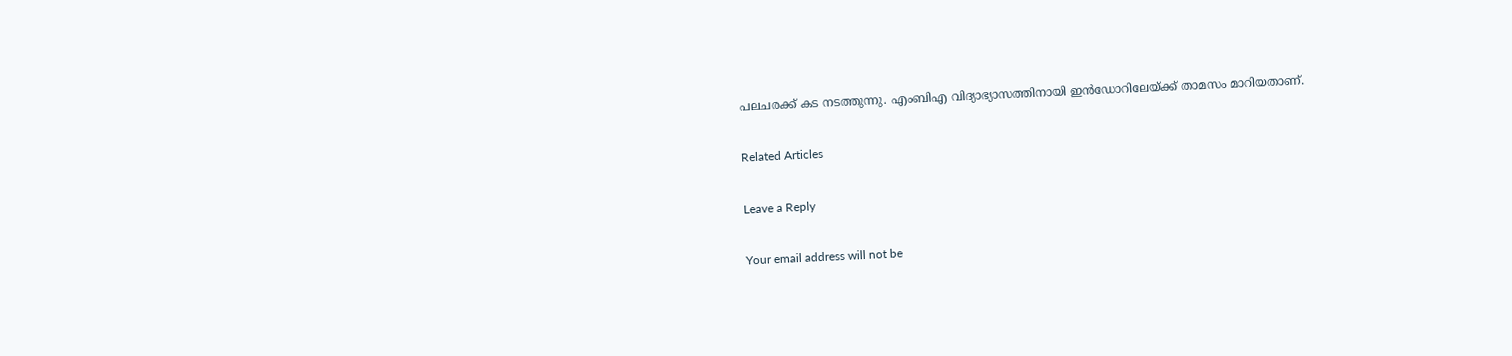പലചരക്ക് കട നടത്തുന്നു. എംബിഎ വിദ്യാഭ്യാസത്തിനായി ഇന്‍ഡോറിലേയ്ക്ക് താമസം മാറിയതാണ്.

Related Articles

Leave a Reply

Your email address will not be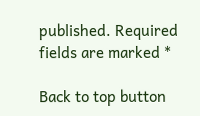published. Required fields are marked *

Back to top button